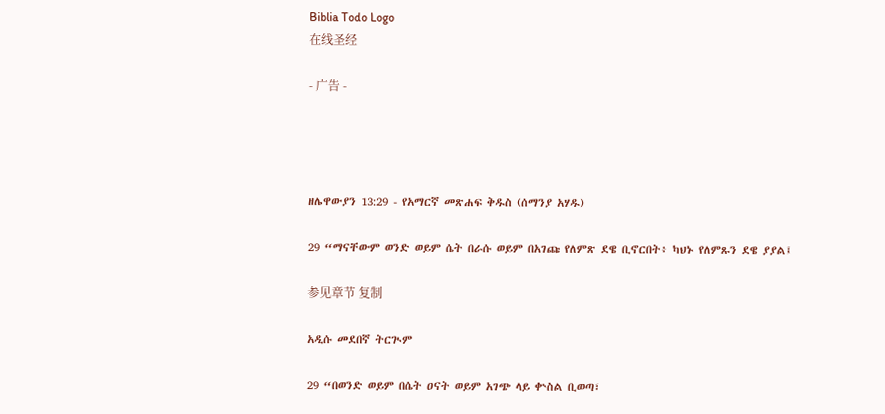Biblia Todo Logo
在线圣经

- 广告 -




ዘሌዋውያን 13:29 - የአማርኛ መጽሐፍ ቅዱስ (ሰማንያ አሃዱ)

29 “ማናቸውም ወንድ ወይም ሴት በራሱ ወይም በአገጩ የለምጽ ደዌ ቢኖርበት፥ ካህኑ የለምጹን ደዌ ያያል፤

参见章节 复制

አዲሱ መደበኛ ትርጒም

29 “በወንድ ወይም በሴት ዐናት ወይም አገጭ ላይ ቍስል ቢወጣ፣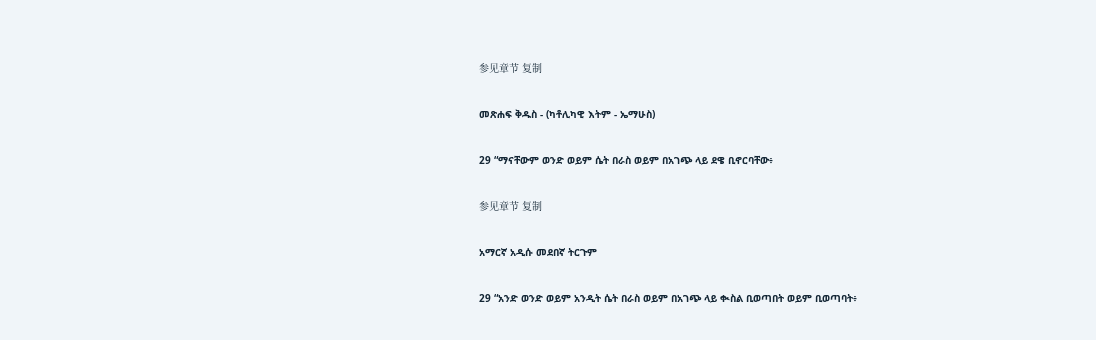参见章节 复制

መጽሐፍ ቅዱስ - (ካቶሊካዊ እትም - ኤማሁስ)

29 “ማናቸውም ወንድ ወይም ሴት በራስ ወይም በአገጭ ላይ ደዌ ቢኖርባቸው፥

参见章节 复制

አማርኛ አዲሱ መደበኛ ትርጉም

29 “አንድ ወንድ ወይም አንዲት ሴት በራስ ወይም በአገጭ ላይ ቊስል ቢወጣበት ወይም ቢወጣባት፥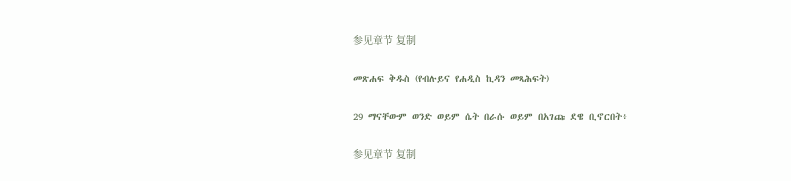参见章节 复制

መጽሐፍ ቅዱስ (የብሉይና የሐዲስ ኪዳን መጻሕፍት)

29 ማናቸውም ወንድ ወይም ሴት በራሱ ወይም በአገጩ ደዌ ቢኖርበት፥

参见章节 复制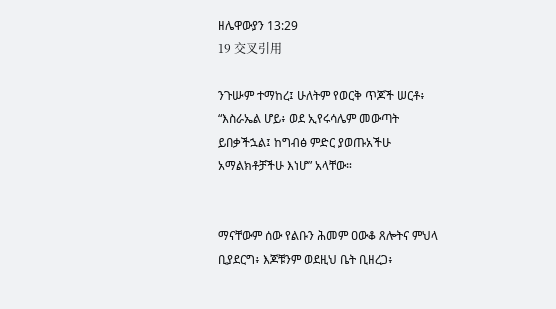ዘሌዋውያን 13:29
19 交叉引用

ንጉሡም ተማከረ፤ ሁለትም የወርቅ ጥጆች ሠርቶ፥ “እስራኤል ሆይ፥ ወደ ኢየሩሳሌም መውጣት ይበቃችኋል፤ ከግብፅ ምድር ያወጡአችሁ አማልክቶቻችሁ እነሆ” አላቸው።


ማናቸውም ሰው የልቡን ሕመም ዐውቆ ጸሎትና ምህላ ቢያደርግ፥ እጆቹንም ወደዚህ ቤት ቢዘረጋ፥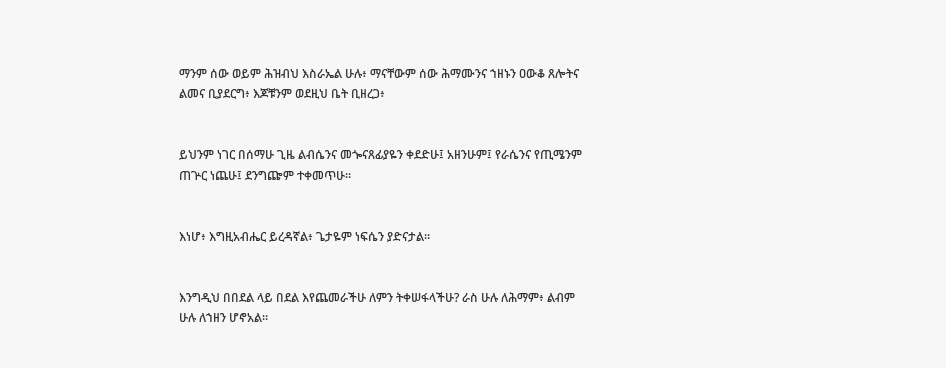ማንም ሰው ወይም ሕዝብህ እስራኤል ሁሉ፥ ማናቸውም ሰው ሕማሙንና ኀዘኑን ዐውቆ ጸሎትና ልመና ቢያደርግ፥ እጆቹንም ወደዚህ ቤት ቢዘረጋ፥


ይህንም ነገር በሰማሁ ጊዜ ልብሴንና መጐናጸፊያዬን ቀደድሁ፤ አዘንሁም፤ የራሴንና የጢሜንም ጠጕር ነጨሁ፤ ደንግጬም ተቀመጥሁ።


እነሆ፥ እግዚአብሔር ይረዳኛል፥ ጌታዬም ነፍሴን ያድናታል።


እንግዲህ በበደል ላይ በደል እየጨመራችሁ ለምን ትቀሠፋላችሁ? ራስ ሁሉ ለሕማም፥ ልብም ሁሉ ለኀዘን ሆኖአል።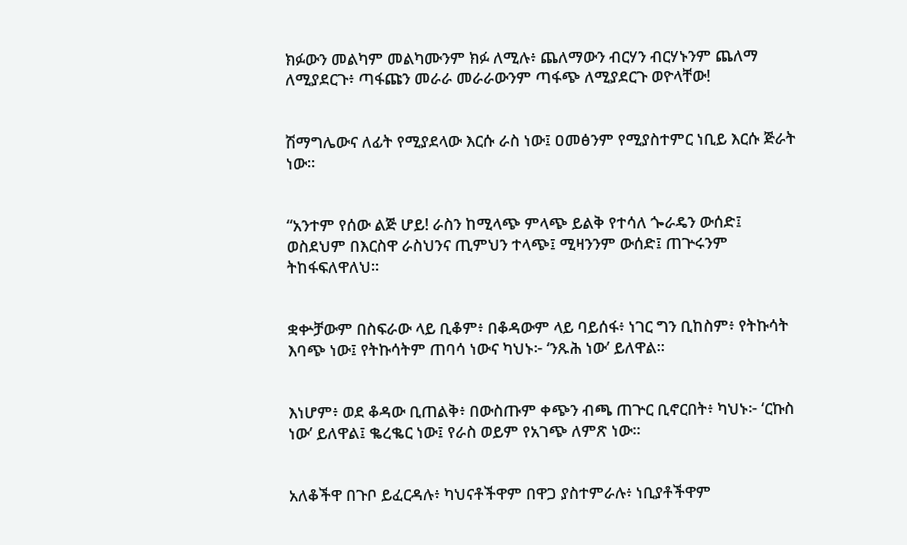ክፉውን መልካም መልካሙንም ክፉ ለሚሉ፥ ጨለማውን ብርሃን ብርሃኑንም ጨለማ ለሚያደርጉ፥ ጣፋጩን መራራ መራራውንም ጣፋጭ ለሚያደርጉ ወዮላቸው!


ሽማግሌውና ለፊት የሚያደላው እርሱ ራስ ነው፤ ዐመፅንም የሚያስተምር ነቢይ እርሱ ጅራት ነው።


“አንተም የሰው ልጅ ሆይ! ራስን ከሚላጭ ምላጭ ይልቅ የተሳለ ጐራዴን ውሰድ፤ ወስደህም በእርስዋ ራስህንና ጢምህን ተላጭ፤ ሚዛንንም ውሰድ፤ ጠጕሩንም ትከፋፍለዋለህ።


ቋቍቻውም በስፍራው ላይ ቢቆም፥ በቆዳውም ላይ ባይሰፋ፥ ነገር ግን ቢከስም፥ የትኩሳት እባጭ ነው፤ የትኩሳትም ጠባሳ ነውና ካህኑ፦ ‘ንጹሕ ነው’ ይለዋል።


እነሆም፥ ወደ ቆዳው ቢጠልቅ፥ በውስጡም ቀጭን ብጫ ጠጕር ቢኖርበት፥ ካህኑ፦ ‘ርኩስ ነው’ ይለዋል፤ ቈረቈር ነው፤ የራስ ወይም የአገጭ ለምጽ ነው።


አለቆችዋ በጉቦ ይፈርዳሉ፥ ካህናቶችዋም በዋጋ ያስተምራሉ፥ ነቢያቶችዋም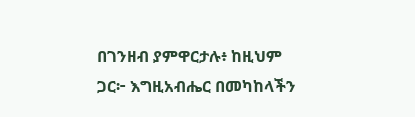በገንዘብ ያምዋርታሉ፥ ከዚህም ጋር፦ እግዚአብሔር በመካከላችን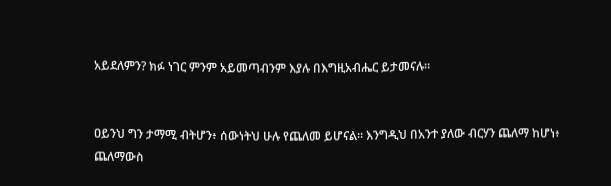አይደለምን? ክፉ ነገር ምንም አይመጣብንም እያሉ በእግዚአብሔር ይታመናሉ።


ዐይንህ ግን ታማሚ ብትሆን፥ ሰውነትህ ሁሉ የጨለመ ይሆናል። እንግዲህ በአንተ ያለው ብርሃን ጨለማ ከሆነ፥ ጨለማውስ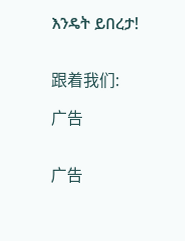እንዴት ይበረታ!


跟着我们:

广告


广告